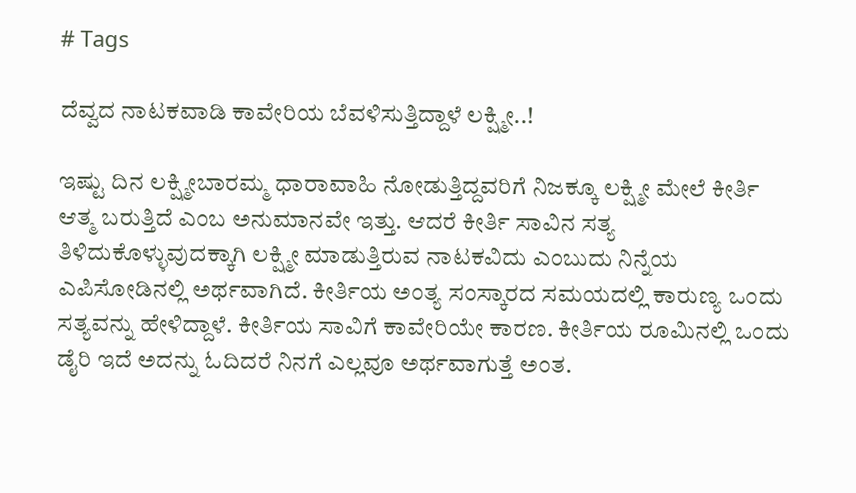# Tags

ದೆವ್ವದ ನಾಟಕವಾಡಿ ಕಾವೇರಿಯ ಬೆವಳಿಸುತ್ತಿದ್ದಾಳೆ ಲಕ್ಷ್ಮೀ..!

ಇಷ್ಟು ದಿನ ಲಕ್ಷ್ಮೀಬಾರಮ್ಮ ಧಾರಾವಾಹಿ ನೋಡುತ್ತಿದ್ದವರಿಗೆ ನಿಜಕ್ಕೂ ಲಕ್ಷ್ಮೀ ಮೇಲೆ ಕೀರ್ತಿ ಆತ್ಮ ಬರುತ್ತಿದೆ ಎಂಬ ಅನುಮಾನವೇ ಇತ್ತು. ಆದರೆ ಕೀರ್ತಿ ಸಾವಿನ ಸತ್ಯ ತಿಳಿದುಕೊಳ್ಳುವುದಕ್ಕಾಗಿ ಲಕ್ಷ್ಮೀ ಮಾಡುತ್ತಿರುವ ನಾಟಕವಿದು ಎಂಬುದು ನಿನ್ನೆಯ ಎಪಿಸೋಡಿನಲ್ಲಿ ಅರ್ಥವಾಗಿದೆ. ಕೀರ್ತಿಯ ಅಂತ್ಯ ಸಂಸ್ಕಾರದ ಸಮಯದಲ್ಲಿ ಕಾರುಣ್ಯ ಒಂದು ಸತ್ಯವನ್ನು ಹೇಳಿದ್ದಾಳೆ. ಕೀರ್ತಿಯ ಸಾವಿಗೆ ಕಾವೇರಿಯೇ ಕಾರಣ. ಕೀರ್ತಿಯ ರೂಮಿನಲ್ಲಿ ಒಂದು ಡೈರಿ ಇದೆ ಅದನ್ನು ಓದಿದರೆ ನಿನಗೆ ಎಲ್ಲವೂ ಅರ್ಥವಾಗುತ್ತೆ ಅಂತ.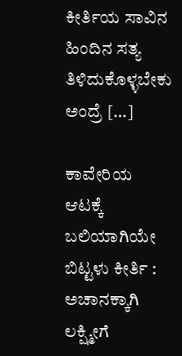ಕೀರ್ತಿಯ ಸಾವಿನ ಹಿಂದಿನ ಸತ್ಯ ತಿಳಿದುಕೊಳ್ಳಬೇಕು ಅಂದ್ರೆ […]

ಕಾವೇರಿಯ ಆಟಕ್ಕೆ ಬಲಿಯಾಗಿಯೇ ಬಿಟ್ಟಳು ಕೀರ್ತಿ : ಅಚಾನಕ್ಕಾಗಿ ಲಕ್ಷ್ಮೀಗೆ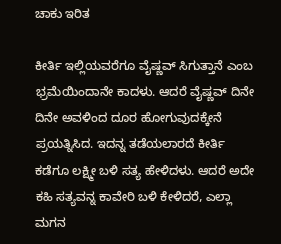ಚಾಕು ಇರಿತ

ಕೀರ್ತಿ ಇಲ್ಲಿಯವರೆಗೂ ವೈಷ್ಣವ್ ಸಿಗುತ್ತಾನೆ ಎಂಬ ಭ್ರಮೆಯಿಂದಾನೇ ಕಾದಳು. ಆದರೆ ವೈಷ್ಣವ್ ದಿನೇ ದಿನೇ ಅವಳಿಂದ ದೂರ ಹೋಗುವುದಕ್ಕೇನೆ ಪ್ರಯತ್ನಿಸಿದ. ಇದನ್ನ ತಡೆಯಲಾರದೆ ಕೀರ್ತಿ ಕಡೆಗೂ ಲಕ್ಷ್ಮೀ ಬಳಿ ಸತ್ಯ ಹೇಳಿದಳು. ಆದರೆ ಅದೇ ಕಹಿ ಸತ್ಯವನ್ನ ಕಾವೇರಿ ಬಳಿ ಕೇಳಿದರೆ, ಎಲ್ಲಾ ಮಗನ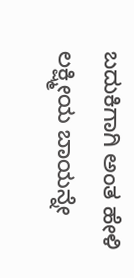ಬದುಕಿಗಾಗಿ ಅಂತ ಹೇಳಿ ಲಕ್ಷ್ಮೀಯ ಬಾಯನ್ನೇ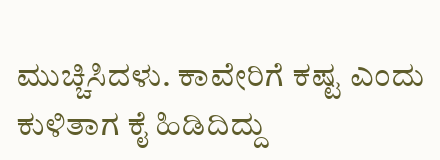ಮುಚ್ಚಿಸಿದಳು. ಕಾವೇರಿಗೆ ಕಷ್ಟ ಎಂದು ಕುಳಿತಾಗ ಕೈ ಹಿಡಿದಿದ್ದು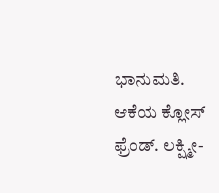ಭಾನುಮತಿ. ಆಕೆಯ ಕ್ಲೋಸ್ ಫ್ರೆಂಡ್. ಲಕ್ಷ್ಮೀ-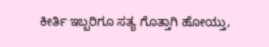ಕೀರ್ತಿ ಇಬ್ಬರಿಗೂ ಸತ್ಯ ಗೊತ್ತಾಗಿ ಹೋಯ್ತು,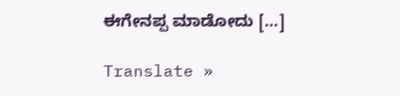ಈಗೇನಪ್ಪ ಮಾಡೋದು […]

Translate »